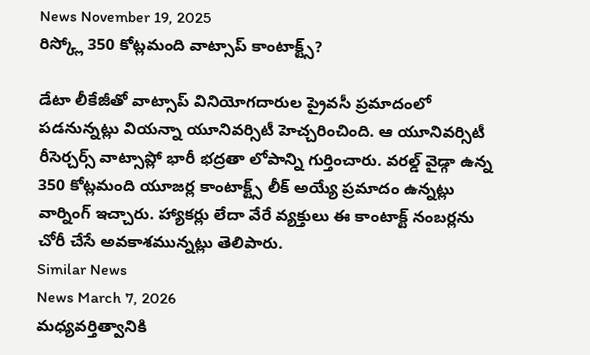News November 19, 2025
రిస్క్లో 350 కోట్లమంది వాట్సాప్ కాంటాక్ట్స్?

డేటా లీకేజీతో వాట్సాప్ వినియోగదారుల ప్రైవసీ ప్రమాదంలో పడనున్నట్లు వియన్నా యూనివర్సిటీ హెచ్చరించింది. ఆ యూనివర్సిటీ రీసెర్చర్స్ వాట్సాప్లో భారీ భద్రతా లోపాన్ని గుర్తించారు. వరల్డ్ వైడ్గా ఉన్న 350 కోట్లమంది యూజర్ల కాంటాక్ట్స్ లీక్ అయ్యే ప్రమాదం ఉన్నట్లు వార్నింగ్ ఇచ్చారు. హ్యాకర్లు లేదా వేరే వ్యక్తులు ఈ కాంటాక్ట్ నంబర్లను చోరీ చేసే అవకాశమున్నట్లు తెలిపారు.
Similar News
News March 7, 2026
మధ్యవర్తిత్వానికి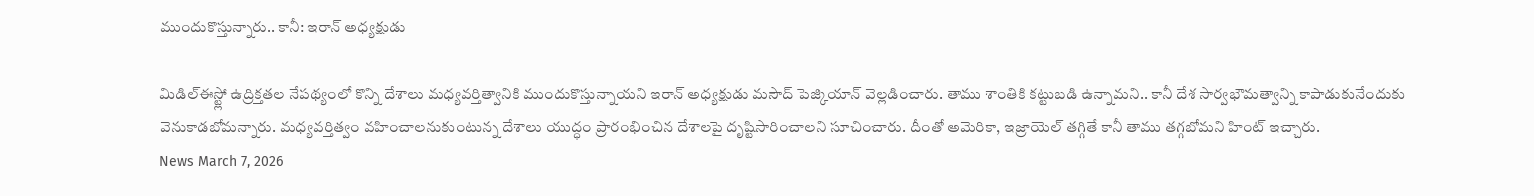ముందుకొస్తున్నారు.. కానీ: ఇరాన్ అధ్యక్షుడు

మిడిల్ఈస్ట్లో ఉద్రిక్తతల నేపథ్యంలో కొన్ని దేశాలు మధ్యవర్తిత్వానికి ముందుకొస్తున్నాయని ఇరాన్ అధ్యక్షుడు మసౌద్ పెజ్కియాన్ వెల్లడించారు. తాము శాంతికి కట్టుబడి ఉన్నామని.. కానీ దేశ సార్వభౌమత్వాన్ని కాపాడుకునేందుకు వెనుకాడబోమన్నారు. మధ్యవర్తిత్వం వహించాలనుకుంటున్న దేశాలు యుద్ధం ప్రారంభించిన దేశాలపై దృష్టిసారించాలని సూచించారు. దీంతో అమెరికా, ఇజ్రాయెల్ తగ్గితే కానీ తాము తగ్గబోమని హింట్ ఇచ్చారు.
News March 7, 2026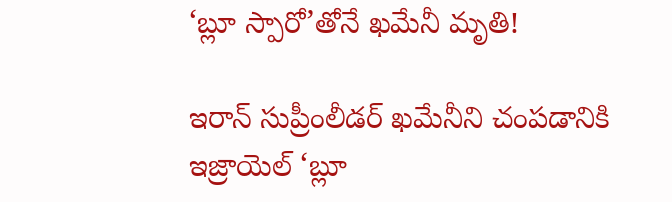‘బ్లూ స్పారో’తోనే ఖమేనీ మృతి!

ఇరాన్ సుప్రీంలీడర్ ఖమేనీని చంపడానికి ఇజ్రాయెల్ ‘బ్లూ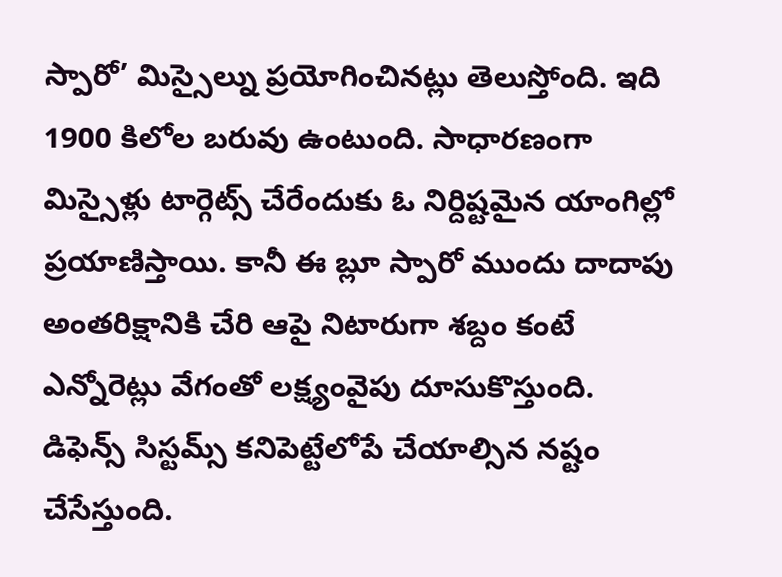స్పారో’ మిస్సైల్ను ప్రయోగించినట్లు తెలుస్తోంది. ఇది 1900 కిలోల బరువు ఉంటుంది. సాధారణంగా మిస్సైళ్లు టార్గెట్స్ చేరేందుకు ఓ నిర్దిష్టమైన యాంగిల్లో ప్రయాణిస్తాయి. కానీ ఈ బ్లూ స్పారో ముందు దాదాపు అంతరిక్షానికి చేరి ఆపై నిటారుగా శబ్దం కంటే ఎన్నోరెట్లు వేగంతో లక్ష్యంవైపు దూసుకొస్తుంది. డిఫెన్స్ సిస్టమ్స్ కనిపెట్టేలోపే చేయాల్సిన నష్టం చేసేస్తుంది.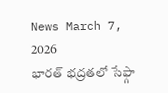News March 7, 2026
భారత్ భద్రతలో సేఫ్గా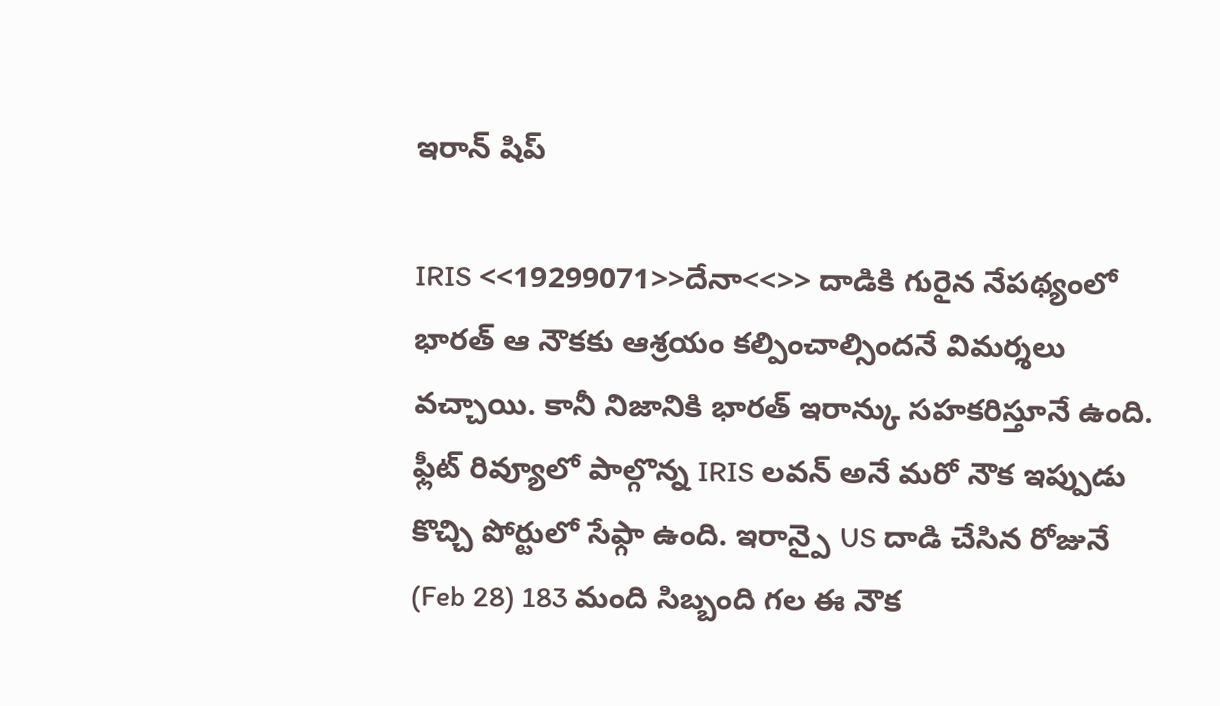ఇరాన్ షిప్

IRIS <<19299071>>దేనా<<>> దాడికి గురైన నేపథ్యంలో భారత్ ఆ నౌకకు ఆశ్రయం కల్పించాల్సిందనే విమర్శలు వచ్చాయి. కానీ నిజానికి భారత్ ఇరాన్కు సహకరిస్తూనే ఉంది. ఫ్లీట్ రివ్యూలో పాల్గొన్న IRIS లవన్ అనే మరో నౌక ఇప్పుడు కొచ్చి పోర్టులో సేఫ్గా ఉంది. ఇరాన్పై US దాడి చేసిన రోజునే (Feb 28) 183 మంది సిబ్బంది గల ఈ నౌక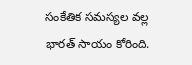సంకేతిక సమస్యల వల్ల భారత్ సాయం కోరింది.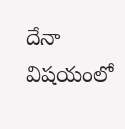దేనా విషయంలో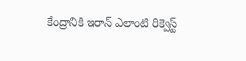కేంద్రానికి ఇరాన్ ఎలాంటి రిక్వెస్ట్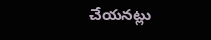చేయనట్లు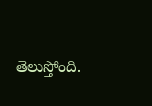తెలుస్తోంది.